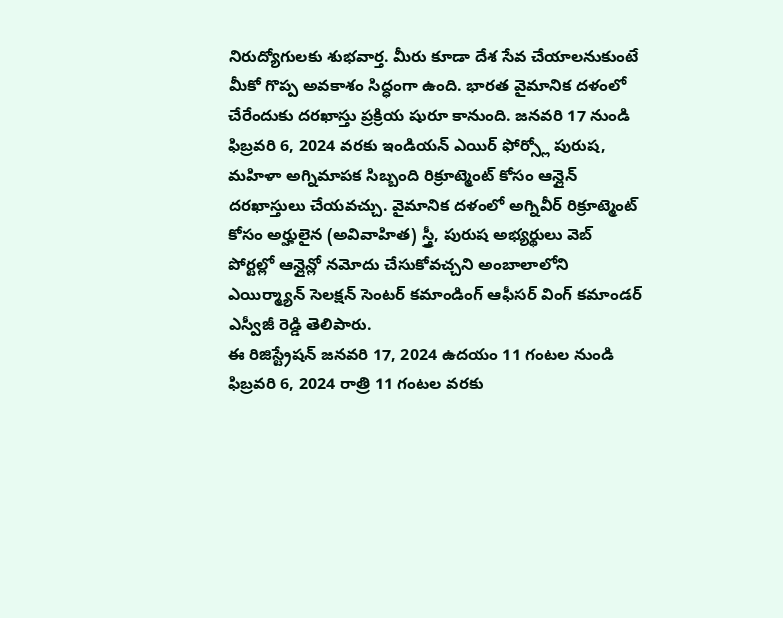నిరుద్యోగులకు శుభవార్త. మీరు కూడా దేశ సేవ చేయాలనుకుంటే మీకో గొప్ప అవకాశం సిద్ధంగా ఉంది. భారత వైమానిక దళంలో చేరేందుకు దరఖాస్తు ప్రక్రియ షురూ కానుంది. జనవరి 17 నుండి ఫిబ్రవరి 6, 2024 వరకు ఇండియన్ ఎయిర్ ఫోర్స్లో పురుష, మహిళా అగ్నిమాపక సిబ్బంది రిక్రూట్మెంట్ కోసం ఆన్లైన్ దరఖాస్తులు చేయవచ్చు. వైమానిక దళంలో అగ్నివీర్ రిక్రూట్మెంట్ కోసం అర్హులైన (అవివాహిత) స్త్రీ, పురుష అభ్యర్థులు వెబ్ పోర్టల్లో ఆన్లైన్లో నమోదు చేసుకోవచ్చని అంబాలాలోని ఎయిర్మ్యాన్ సెలక్షన్ సెంటర్ కమాండింగ్ ఆఫీసర్ వింగ్ కమాండర్ ఎస్వీజీ రెడ్డి తెలిపారు.
ఈ రిజిస్ట్రేషన్ జనవరి 17, 2024 ఉదయం 11 గంటల నుండి ఫిబ్రవరి 6, 2024 రాత్రి 11 గంటల వరకు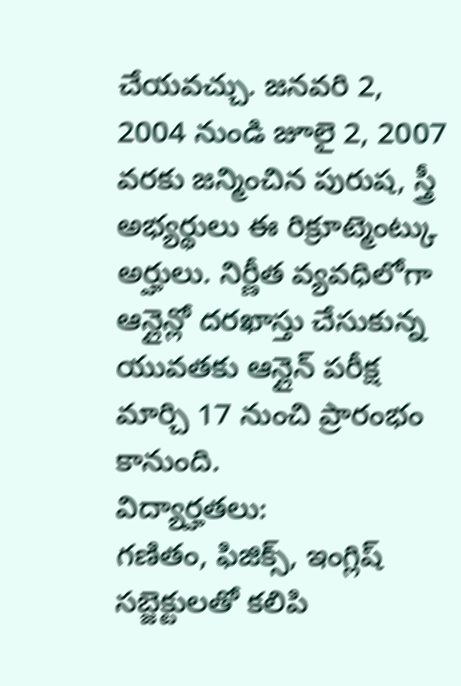చేయవచ్చు. జనవరి 2, 2004 నుండి జూలై 2, 2007 వరకు జన్మించిన పురుష, స్త్రీ అభ్యర్థులు ఈ రిక్రూట్మెంట్కు అర్హులు. నిర్ణీత వ్యవధిలోగా ఆన్లైన్లో దరఖాస్తు చేసుకున్న యువతకు ఆన్లైన్ పరీక్ష మార్చి 17 నుంచి ప్రారంభం కానుంది.
విద్యార్హతలు:
గణితం, ఫిజిక్స్, ఇంగ్లిష్ సబ్జెక్టులతో కలిపి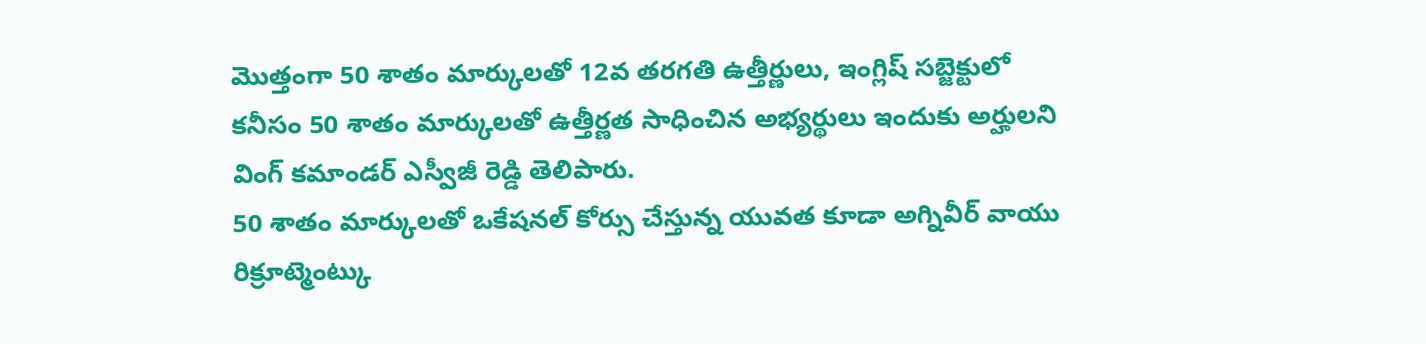మొత్తంగా 50 శాతం మార్కులతో 12వ తరగతి ఉత్తీర్ణులు, ఇంగ్లిష్ సబ్జెక్టులో కనీసం 50 శాతం మార్కులతో ఉత్తీర్ణత సాధించిన అభ్యర్థులు ఇందుకు అర్హులని వింగ్ కమాండర్ ఎస్వీజీ రెడ్డి తెలిపారు.
50 శాతం మార్కులతో ఒకేషనల్ కోర్సు చేస్తున్న యువత కూడా అగ్నివీర్ వాయు రిక్రూట్మెంట్కు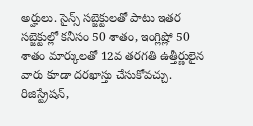అర్హులు. సైన్స్ సబ్జెక్టులతో పాటు ఇతర సబ్జెక్టుల్లో కనీసం 50 శాతం, ఇంగ్లిష్లో 50 శాతం మార్కులతో 12వ తరగతి ఉత్తీర్ణులైన వారు కూడా దరఖాస్తు చేసుకోవచ్చు.
రిజిస్ట్రేషన్,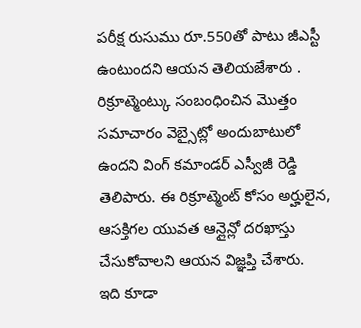పరీక్ష రుసుము రూ.550తో పాటు జీఎస్టీ ఉంటుందని ఆయన తెలియజేశారు . రిక్రూట్మెంట్కు సంబంధించిన మొత్తం సమాచారం వెబ్సైట్లో అందుబాటులో ఉందని వింగ్ కమాండర్ ఎస్వీజీ రెడ్డి తెలిపారు. ఈ రిక్రూట్మెంట్ కోసం అర్హులైన, ఆసక్తిగల యువత ఆన్లైన్లో దరఖాస్తు చేసుకోవాలని ఆయన విజ్ఞప్తి చేశారు.
ఇది కూడా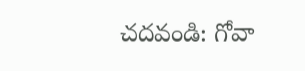చదవండి: గోవా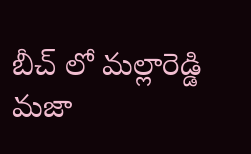బీచ్ లో మల్లారెడ్డి మజా